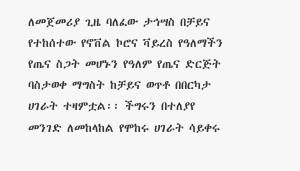ለመጀመሪያ ጊዜ ባለፈው ታኅሣስ በቻይና የተከሰተው የኖቨል ኮሮና ቫይረስ የዓለማችን የጤና ስጋት መሆኑን የዓለም የጤና ድርጅት ባስታወቀ ማግስት ከቻይና ወጥቶ በበርካታ ሀገራት ተዛምቷል፡፡ ችግሩን በተለያየ መንገድ ለመከላከል የሞከሩ ሀገራት ሳይቀሩ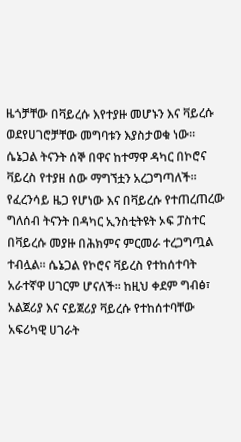ዜጎቻቸው በቫይረሱ እየተያዙ መሆኑን እና ቫይረሱ ወደየሀገሮቻቸው መግባቱን እያስታወቁ ነው፡፡
ሴኔጋል ትናንት ሰኞ በዋና ከተማዋ ዳካር በኮሮና ቫይረስ የተያዘ ሰው ማግኘቷን አረጋግጣለች፡፡ የፈረንሳይ ዜጋ የሆነው እና በቫይረሱ የተጠረጠረው ግለሰብ ትናንት በዳካር ኢንስቲትዩት ኦፍ ፓስተር በቫይረሱ መያዙ በሕክምና ምርመራ ተረጋግጧል ተብሏል፡፡ ሴኔጋል የኮሮና ቫይረስ የተከሰተባት አራተኛዋ ሀገርም ሆናለች፡፡ ከዚህ ቀደም ግብፅ፣ አልጀሪያ እና ናይጀሪያ ቫይረሱ የተከሰተባቸው አፍሪካዊ ሀገራት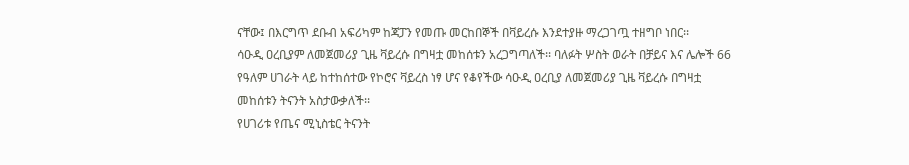ናቸው፤ በእርግጥ ደቡብ አፍሪካም ከጃፓን የመጡ መርከበኞች በቫይረሱ እንደተያዙ ማረጋገጧ ተዘግቦ ነበር፡፡
ሳዑዲ ዐረቢያም ለመጀመሪያ ጊዜ ቫይረሱ በግዛቷ መከሰቱን አረጋግጣለች፡፡ ባለፉት ሦስት ወራት በቻይና እና ሌሎች 66 የዓለም ሀገራት ላይ ከተከሰተው የኮሮና ቫይረስ ነፃ ሆና የቆየችው ሳዑዲ ዐረቢያ ለመጀመሪያ ጊዜ ቫይረሱ በግዛቷ መከሰቱን ትናንት አስታውቃለች፡፡
የሀገሪቱ የጤና ሚኒስቴር ትናንት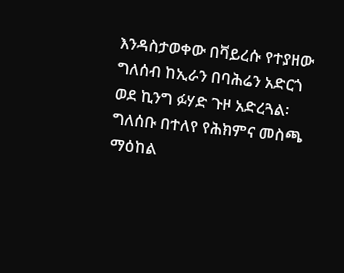እንዳስታወቀው በቫይረሱ የተያዘው ግለሰብ ከኢራን በባሕሬን አድርጎ ወደ ኪንግ ፉሃድ ጉዞ አድረጓል፡ ግለሰቡ በተለየ የሕክምና መስጫ ማዕከል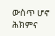ውስጥ ሆኖ ሕክምና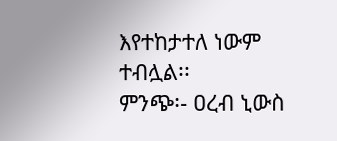እየተከታተለ ነውም ተብሏል፡፡
ምንጭ፡- ዐረብ ኒውስ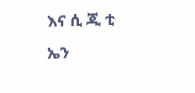እና ሲ ጂ ቲ ኤን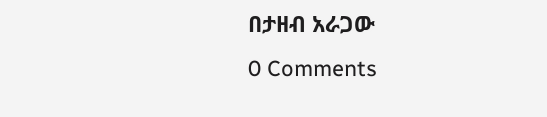በታዘብ አራጋው
0 Comments